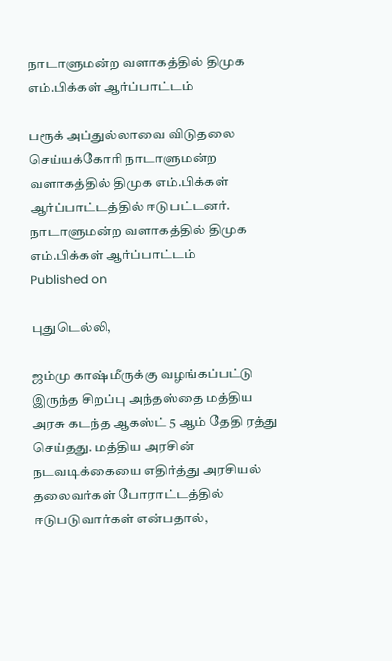நாடாளுமன்ற வளாகத்தில் திமுக எம்.பிக்கள் ஆர்ப்பாட்டம்

பரூக் அப்துல்லாவை விடுதலை செய்யக்கோரி நாடாளுமன்ற வளாகத்தில் திமுக எம்.பிக்கள் ஆர்ப்பாட்டத்தில் ஈடுபட்டனர்.
நாடாளுமன்ற வளாகத்தில் திமுக எம்.பிக்கள் ஆர்ப்பாட்டம்
Published on

புதுடெல்லி,

ஜம்மு காஷ்மீருக்கு வழங்கப்பட்டு இருந்த சிறப்பு அந்தஸ்தை மத்திய அரசு கடந்த ஆகஸ்ட் 5 ஆம் தேதி ரத்து செய்தது. மத்திய அரசின் நடவடிக்கையை எதிர்த்து அரசியல் தலைவர்கள் போராட்டத்தில் ஈடுபடுவார்கள் என்பதால்,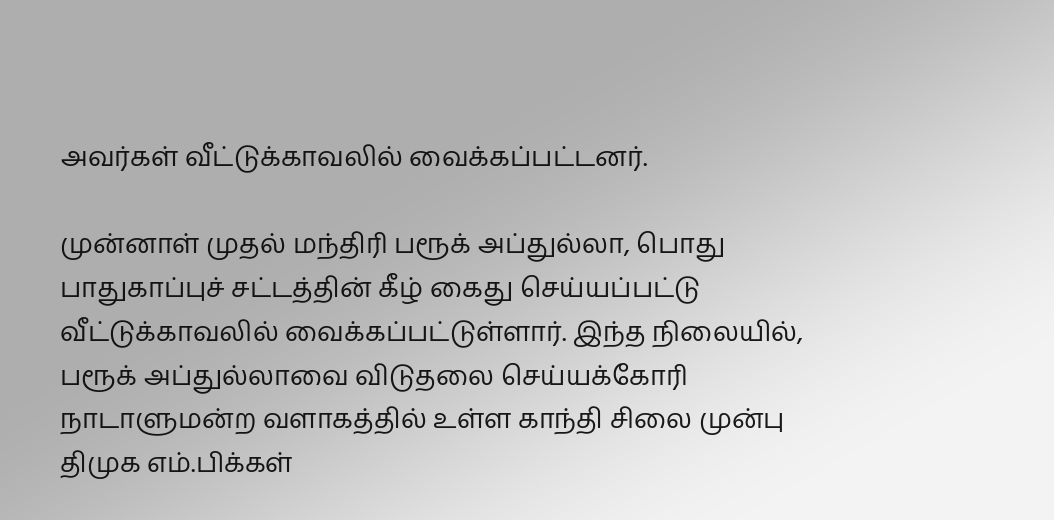அவர்கள் வீட்டுக்காவலில் வைக்கப்பட்டனர்.

முன்னாள் முதல் மந்திரி பரூக் அப்துல்லா, பொது பாதுகாப்புச் சட்டத்தின் கீழ் கைது செய்யப்பட்டு வீட்டுக்காவலில் வைக்கப்பட்டுள்ளார். இந்த நிலையில், பரூக் அப்துல்லாவை விடுதலை செய்யக்கோரி நாடாளுமன்ற வளாகத்தில் உள்ள காந்தி சிலை முன்பு திமுக எம்.பிக்கள்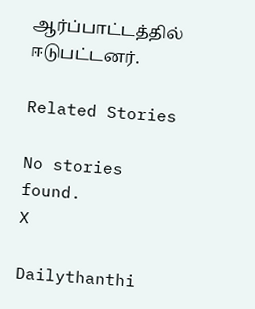ஆர்ப்பாட்டத்தில் ஈடுபட்டனர்.

Related Stories

No stories found.
X

Dailythanthi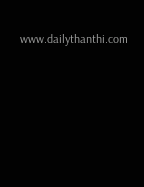www.dailythanthi.com